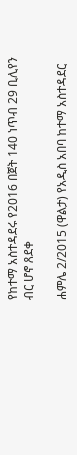የከተማ አስተዳደሩ የ2016 በጀት 140 ነጥብ 29 ቢሊየን ብር ሆኖ ጸደቀ

ሐምሌ 2/2015 (ዋልታ) የአዲስ አበባ ከተማ አስተዳደር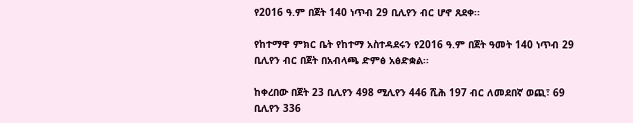የ2016 ዓ.ም በጀት 140 ነጥብ 29 ቢሊየን ብር ሆኖ ጸደቀ፡፡

የከተማዋ ምክር ቤት የከተማ አስተዳደሩን የ2016 ዓ.ም በጀት ዓመት 140 ነጥብ 29 ቢሊየን ብር በጀት በአብላጫ ድምፅ አፅድቋል፡፡

ከቀረበው በጀት 23 ቢሊየን 498 ሚሊየን 446 ሺሕ 197 ብር ለመደበኛ ወጪ፣ 69 ቢሊየን 336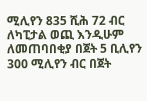ሚሊየን 835 ሺሕ 72 ብር ለካፒታል ወጪ እንዲሁም ለመጠባበቂያ በጀት 5 ቢሊየን 300 ሚሊየን ብር በጀት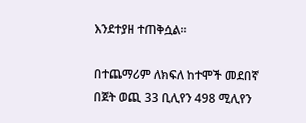እንደተያዘ ተጠቅሷል፡፡

በተጨማሪም ለክፍለ ከተሞች መደበኛ በጀት ወጪ 33 ቢሊየን 498 ሚሊየን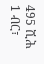495 ሺሕ 1 ብር፣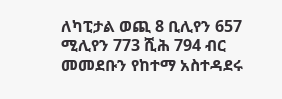ለካፒታል ወጪ 8 ቢሊየን 657 ሚሊየን 773 ሺሕ 794 ብር መመደቡን የከተማ አስተዳደሩ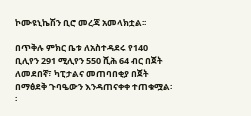ኮሙዩኒኬሽን ቢሮ መረጃ አመላክቷል፡፡

በጥቅሉ ምክር ቤቱ ለአስተዳደሩ የ140 ቢሊየን 291 ሚሊየን 550 ሺሕ 64 ብር በጀት ለመደበኛ፣ ካፒታልና መጠባበቂያ በጀት በማፅደቅ ጉባዔውን እንዳጠናቀቀ ተጠቁሟል፡፡